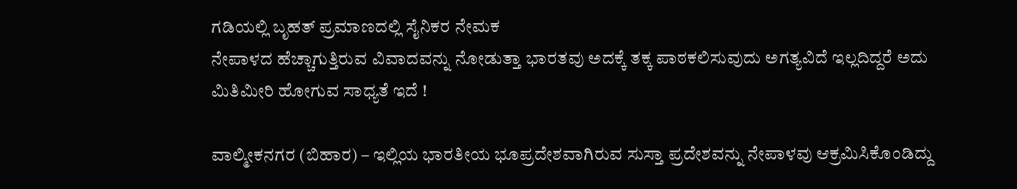ಗಡಿಯಲ್ಲಿ ಬೃಹತ್ ಪ್ರಮಾಣದಲ್ಲಿ ಸೈನಿಕರ ನೇಮಕ
ನೇಪಾಳದ ಹೆಚ್ಚಾಗುತ್ತಿರುವ ವಿವಾದವನ್ನು ನೋಡುತ್ತಾ ಭಾರತವು ಅದಕ್ಕೆ ತಕ್ಕ ಪಾಠಕಲಿಸುವುದು ಅಗತ್ಯವಿದೆ ಇಲ್ಲದಿದ್ದರೆ ಅದು ಮಿತಿಮೀರಿ ಹೋಗುವ ಸಾಧ್ಯತೆ ಇದೆ !

ವಾಲ್ಮೀಕನಗರ (ಬಿಹಾರ) – ಇಲ್ಲಿಯ ಭಾರತೀಯ ಭೂಪ್ರದೇಶವಾಗಿರುವ ಸುಸ್ತಾ ಪ್ರದೇಶವನ್ನು ನೇಪಾಳವು ಆಕ್ರಮಿಸಿಕೊಂಡಿದ್ದು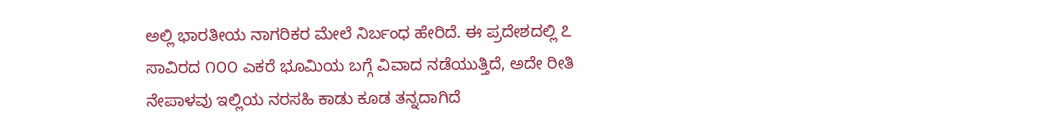ಅಲ್ಲಿ ಭಾರತೀಯ ನಾಗರಿಕರ ಮೇಲೆ ನಿರ್ಬಂಧ ಹೇರಿದೆ. ಈ ಪ್ರದೇಶದಲ್ಲಿ ೭ ಸಾವಿರದ ೧೦೦ ಎಕರೆ ಭೂಮಿಯ ಬಗ್ಗೆ ವಿವಾದ ನಡೆಯುತ್ತಿದೆ, ಅದೇ ರೀತಿ ನೇಪಾಳವು ಇಲ್ಲಿಯ ನರಸಹಿ ಕಾಡು ಕೂಡ ತನ್ನದಾಗಿದೆ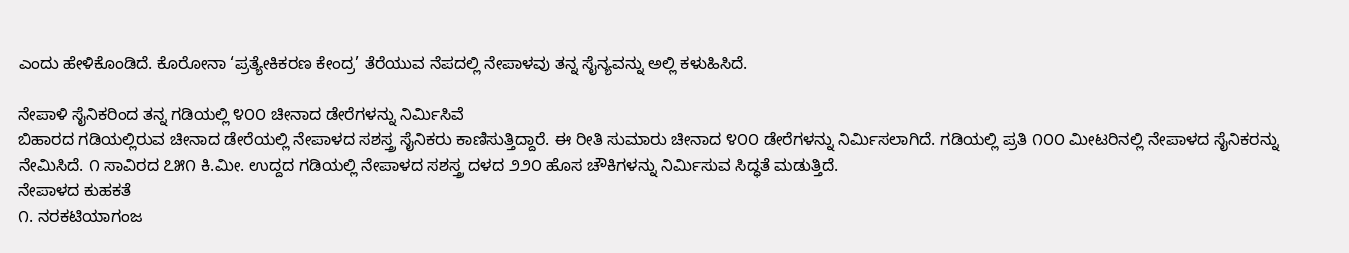ಎಂದು ಹೇಳಿಕೊಂಡಿದೆ. ಕೊರೋನಾ ‘ಪ್ರತ್ಯೇಕಿಕರಣ ಕೇಂದ್ರ’ ತೆರೆಯುವ ನೆಪದಲ್ಲಿ ನೇಪಾಳವು ತನ್ನ ಸೈನ್ಯವನ್ನು ಅಲ್ಲಿ ಕಳುಹಿಸಿದೆ.

ನೇಪಾಳಿ ಸೈನಿಕರಿಂದ ತನ್ನ ಗಡಿಯಲ್ಲಿ ೪೦೦ ಚೀನಾದ ಡೇರೆಗಳನ್ನು ನಿರ್ಮಿಸಿವೆ
ಬಿಹಾರದ ಗಡಿಯಲ್ಲಿರುವ ಚೀನಾದ ಡೇರೆಯಲ್ಲಿ ನೇಪಾಳದ ಸಶಸ್ತ್ರ ಸೈನಿಕರು ಕಾಣಿಸುತ್ತಿದ್ದಾರೆ. ಈ ರೀತಿ ಸುಮಾರು ಚೀನಾದ ೪೦೦ ಡೇರೆಗಳನ್ನು ನಿರ್ಮಿಸಲಾಗಿದೆ. ಗಡಿಯಲ್ಲಿ ಪ್ರತಿ ೧೦೦ ಮೀಟರಿನಲ್ಲಿ ನೇಪಾಳದ ಸೈನಿಕರನ್ನು ನೇಮಿಸಿದೆ. ೧ ಸಾವಿರದ ೭೫೧ ಕಿ.ಮೀ. ಉದ್ದದ ಗಡಿಯಲ್ಲಿ ನೇಪಾಳದ ಸಶಸ್ತ್ರ ದಳದ ೨೨೦ ಹೊಸ ಚೌಕಿಗಳನ್ನು ನಿರ್ಮಿಸುವ ಸಿದ್ಧತೆ ಮಡುತ್ತಿದೆ.
ನೇಪಾಳದ ಕುಹಕತೆ
೧. ನರಕಟಿಯಾಗಂಜ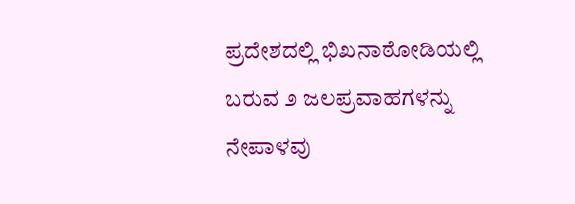ಪ್ರದೇಶದಲ್ಲಿ ಭಿಖನಾಠೋಡಿಯಲ್ಲಿ ಬರುವ ೨ ಜಲಪ್ರವಾಹಗಳನ್ನು ನೇಪಾಳವು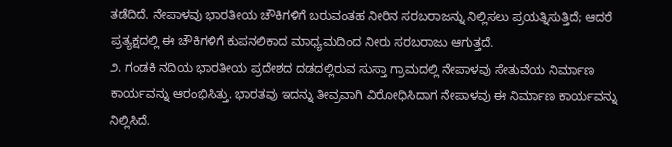ತಡೆದಿದೆ. ನೇಪಾಳವು ಭಾರತೀಯ ಚೌಕಿಗಳಿಗೆ ಬರುವಂತಹ ನೀರಿನ ಸರಬರಾಜನ್ನು ನಿಲ್ಲಿಸಲು ಪ್ರಯತ್ನಿಸುತ್ತಿದೆ; ಆದರೆ ಪ್ರತ್ಯಕ್ಷದಲ್ಲಿ ಈ ಚೌಕಿಗಳಿಗೆ ಕುಪನಲಿಕಾದ ಮಾಧ್ಯಮದಿಂದ ನೀರು ಸರಬರಾಜು ಆಗುತ್ತದೆ.
೨. ಗಂಡಕಿ ನದಿಯ ಭಾರತೀಯ ಪ್ರದೇಶದ ದಡದಲ್ಲಿರುವ ಸುಸ್ತಾ ಗ್ರಾಮದಲ್ಲಿ ನೇಪಾಳವು ಸೇತುವೆಯ ನಿರ್ಮಾಣ ಕಾರ್ಯವನ್ನು ಆರಂಭಿಸಿತ್ತು. ಭಾರತವು ಇದನ್ನು ತೀವ್ರವಾಗಿ ವಿರೋಧಿಸಿದಾಗ ನೇಪಾಳವು ಈ ನಿರ್ಮಾಣ ಕಾರ್ಯವನ್ನು ನಿಲ್ಲಿಸಿದೆ.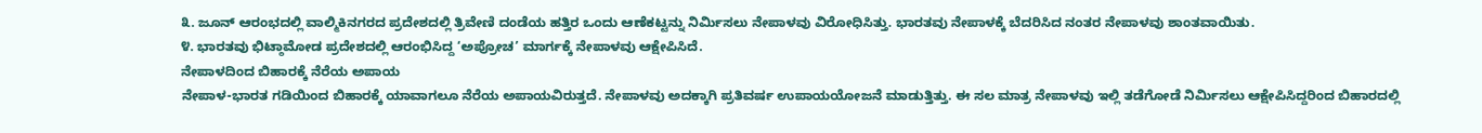೩. ಜೂನ್ ಆರಂಭದಲ್ಲಿ ವಾಲ್ಮಿಕಿನಗರದ ಪ್ರದೇಶದಲ್ಲಿ ತ್ರಿವೇಣಿ ದಂಡೆಯ ಹತ್ತಿರ ಒಂದು ಆಣೆಕಟ್ಟನ್ನು ನಿರ್ಮಿಸಲು ನೇಪಾಳವು ವಿರೋಧಿಸಿತ್ತು. ಭಾರತವು ನೇಪಾಳಕ್ಕೆ ಬೆದರಿಸಿದ ನಂತರ ನೇಪಾಳವು ಶಾಂತವಾಯಿತು.
೪. ಭಾರತವು ಭಿಟ್ಠಾಮೋಡ ಪ್ರದೇಶದಲ್ಲಿ ಆರಂಭಿಸಿದ್ದ ‘ಅಪ್ರೋಚ’ ಮಾರ್ಗಕ್ಕೆ ನೇಪಾಳವು ಆಕ್ಷೇಪಿಸಿದೆ.
ನೇಪಾಳದಿಂದ ಬಿಹಾರಕ್ಕೆ ನೆರೆಯ ಅಪಾಯ
ನೇಪಾಳ-ಭಾರತ ಗಡಿಯಿಂದ ಬಿಹಾರಕ್ಕೆ ಯಾವಾಗಲೂ ನೆರೆಯ ಅಪಾಯವಿರುತ್ತದೆ. ನೇಪಾಳವು ಅದಕ್ಕಾಗಿ ಪ್ರತಿವರ್ಷ ಉಪಾಯಯೋಜನೆ ಮಾಡುತ್ತಿತ್ತು. ಈ ಸಲ ಮಾತ್ರ ನೇಪಾಳವು ಇಲ್ಲಿ ತಡೆಗೋಡೆ ನಿರ್ಮಿಸಲು ಆಕ್ಷೇಪಿಸಿದ್ದರಿಂದ ಬಿಹಾರದಲ್ಲಿ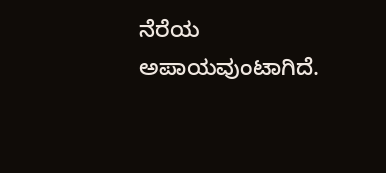ನೆರೆಯ ಅಪಾಯವುಂಟಾಗಿದೆ.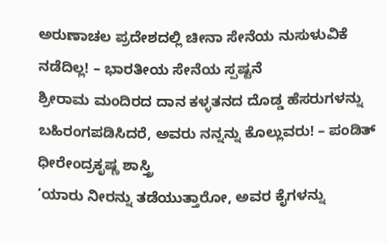ಅರುಣಾಚಲ ಪ್ರದೇಶದಲ್ಲಿ ಚೀನಾ ಸೇನೆಯ ನುಸುಳುವಿಕೆ ನಡೆದಿಲ್ಲ! – ಭಾರತೀಯ ಸೇನೆಯ ಸ್ಪಷ್ಟನೆ
ಶ್ರೀರಾಮ ಮಂದಿರದ ದಾನ ಕಳ್ಳತನದ ದೊಡ್ಡ ಹೆಸರುಗಳನ್ನು ಬಹಿರಂಗಪಡಿಸಿದರೆ, ಅವರು ನನ್ನನ್ನು ಕೊಲ್ಲುವರು! – ಪಂಡಿತ್ ಧೀರೇಂದ್ರಕೃಷ್ಣ ಶಾಸ್ತ್ರಿ
‘ಯಾರು ನೀರನ್ನು ತಡೆಯುತ್ತಾರೋ, ಅವರ ಕೈಗಳನ್ನು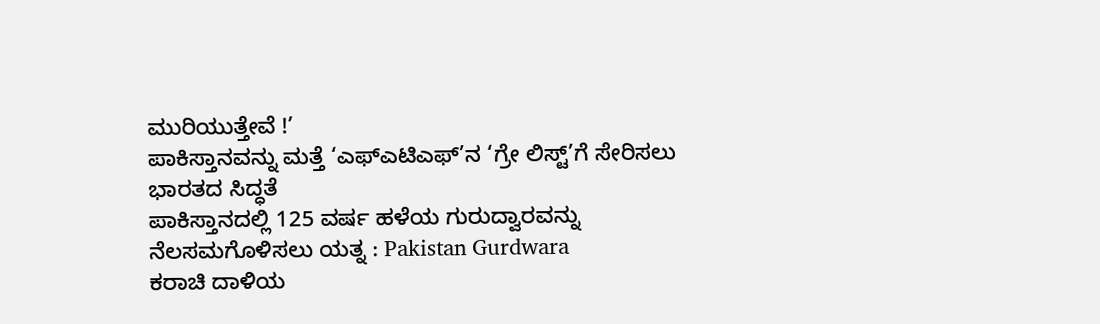ಮುರಿಯುತ್ತೇವೆ !’
ಪಾಕಿಸ್ತಾನವನ್ನು ಮತ್ತೆ ‘ಎಫ್ಎಟಿಎಫ್’ನ ‘ಗ್ರೇ ಲಿಸ್ಟ್’ಗೆ ಸೇರಿಸಲು ಭಾರತದ ಸಿದ್ಧತೆ
ಪಾಕಿಸ್ತಾನದಲ್ಲಿ 125 ವರ್ಷ ಹಳೆಯ ಗುರುದ್ವಾರವನ್ನು ನೆಲಸಮಗೊಳಿಸಲು ಯತ್ನ : Pakistan Gurdwara
ಕರಾಚಿ ದಾಳಿಯ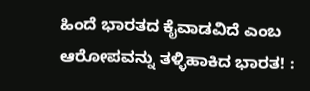ಹಿಂದೆ ಭಾರತದ ಕೈವಾಡವಿದೆ ಎಂಬ ಆರೋಪವನ್ನು ತಳ್ಳಿಹಾಕಿದ ಭಾರತ! :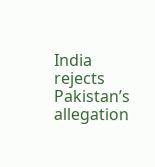India rejects Pakistan’s allegation